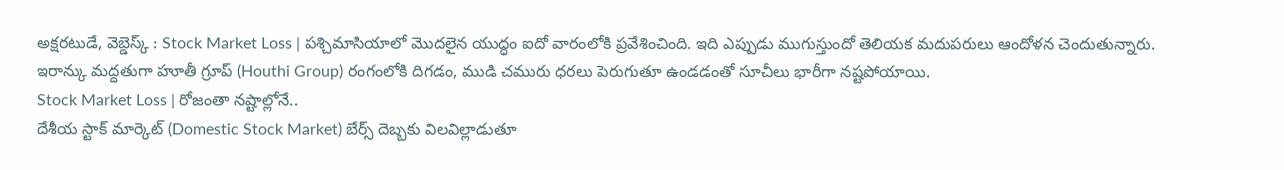అక్షరటుడే, వెబ్డెస్క్ : Stock Market Loss | పశ్చిమాసియాలో మొదలైన యుద్ధం ఐదో వారంలోకి ప్రవేశించింది. ఇది ఎప్పుడు ముగుస్తుందో తెలియక మదుపరులు ఆందోళన చెందుతున్నారు. ఇరాన్కు మద్దతుగా హూతీ గ్రూప్ (Houthi Group) రంగంలోకి దిగడం, ముడి చమురు ధరలు పెరుగుతూ ఉండడంతో సూచీలు భారీగా నష్టపోయాయి.
Stock Market Loss | రోజంతా నష్టాల్లోనే..
దేశీయ స్టాక్ మార్కెట్ (Domestic Stock Market) బేర్స్ దెబ్బకు విలవిల్లాడుతూ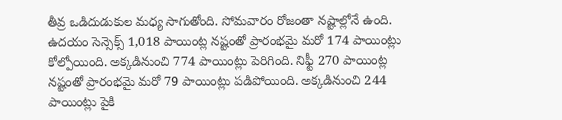తీవ్ర ఒడిదుడుకుల మధ్య సాగుతోంది. సోమవారం రోజంతా నష్టాల్లోనే ఉంది. ఉదయం సెన్సెక్స్ 1,018 పాయింట్ల నష్టంతో ప్రారంభమై మరో 174 పాయింట్లు కోల్పోయింది. అక్కడినుంచి 774 పాయింట్లు పెరిగింది. నిఫ్టీ 270 పాయింట్ల నష్టంతో ప్రారంభమై మరో 79 పాయింట్లు పడిపోయింది. అక్కడినుంచి 244 పాయింట్లు పైకి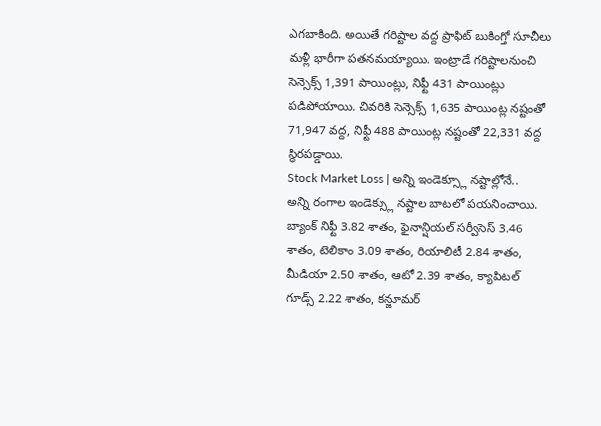ఎగబాకింది. అయితే గరిష్టాల వద్ద ప్రాఫిట్ బుకింగ్తో సూచీలు మళ్లీ భారీగా పతనమయ్యాయి. ఇంట్రాడే గరిష్టాలనుంచి సెన్సెక్స్ 1,391 పాయింట్లు, నిఫ్టీ 431 పాయింట్లు పడిపోయాయి. చివరికి సెన్సెక్స్ 1,635 పాయింట్ల నష్టంతో 71,947 వద్ద, నిఫ్టీ 488 పాయింట్ల నష్టంతో 22,331 వద్ద స్థిరపడ్డాయి.
Stock Market Loss | అన్ని ఇండెక్స్లూ నష్టాల్లోనే..
అన్ని రంగాల ఇండెక్స్లు నష్టాల బాటలో పయనించాయి. బ్యాంక్ నిఫ్టీ 3.82 శాతం, ఫైనాన్షియల్ సర్వీసెస్ 3.46 శాతం, టెలికాం 3.09 శాతం, రియాలిటీ 2.84 శాతం, మీడియా 2.50 శాతం, ఆటో 2.39 శాతం, క్యాపిటల్ గూడ్స్ 2.22 శాతం, కన్జూమర్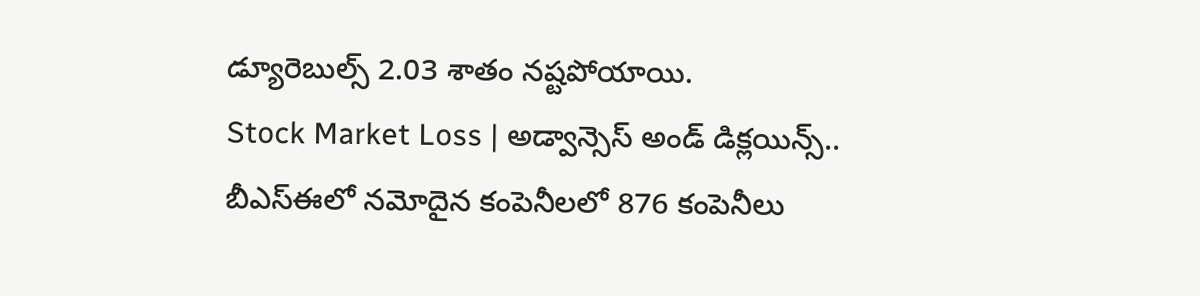డ్యూరెబుల్స్ 2.03 శాతం నష్టపోయాయి.
Stock Market Loss | అడ్వాన్సెస్ అండ్ డిక్లయిన్స్..
బీఎస్ఈలో నమోదైన కంపెనీలలో 876 కంపెనీలు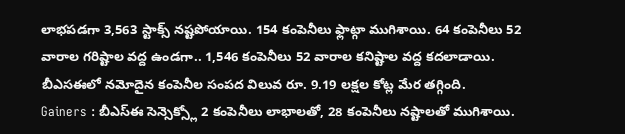లాభపడగా 3,563 స్టాక్స్ నష్టపోయాయి. 154 కంపెనీలు ఫ్లాట్గా ముగిశాయి. 64 కంపెనీలు 52 వారాల గరిష్టాల వద్ద ఉండగా.. 1,546 కంపెనీలు 52 వారాల కనిష్టాల వద్ద కదలాడాయి. బీఎసఈలో నమోదైన కంపెనీల సంపద విలువ రూ. 9.19 లక్షల కోట్ల మేర తగ్గింది.
Gainers : బీఎస్ఈ సెన్సెక్స్లో 2 కంపెనీలు లాభాలతో, 28 కంపెనీలు నష్టాలతో ముగిశాయి.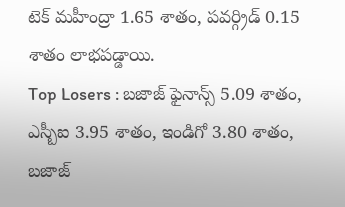టెక్ మహీంద్రా 1.65 శాతం, పవర్గ్రిడ్ 0.15 శాతం లాభపడ్డాయి.
Top Losers : బజాజ్ ఫైనాన్స్ 5.09 శాతం, ఎస్బీఐ 3.95 శాతం, ఇండిగో 3.80 శాతం, బజాజ్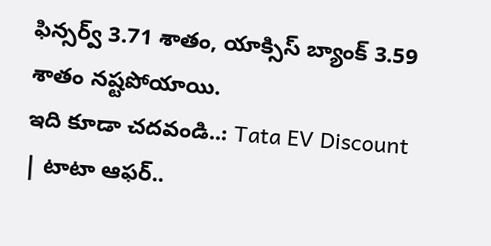ఫిన్సర్వ్ 3.71 శాతం, యాక్సిస్ బ్యాంక్ 3.59 శాతం నష్టపోయాయి.
ఇది కూడా చదవండి..: Tata EV Discount | టాటా ఆఫర్..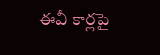ఈవీ కార్లపై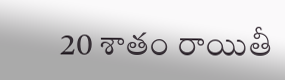20 శాతం రాయితీ